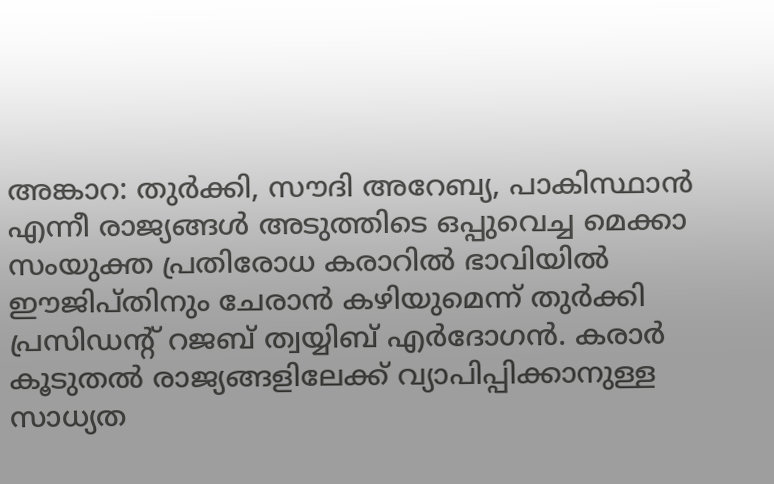അങ്കാറ: തുർക്കി, സൗദി അറേബ്യ, പാകിസ്ഥാൻ എന്നീ രാജ്യങ്ങൾ അടുത്തിടെ ഒപ്പുവെച്ച മെക്കാ സംയുക്ത പ്രതിരോധ കരാറിൽ ഭാവിയിൽ ഈജിപ്തിനും ചേരാൻ കഴിയുമെന്ന് തുർക്കി പ്രസിഡന്റ് റജബ് ത്വയ്യിബ് എർദോഗൻ. കരാർ കൂടുതൽ രാജ്യങ്ങളിലേക്ക് വ്യാപിപ്പിക്കാനുള്ള സാധ്യത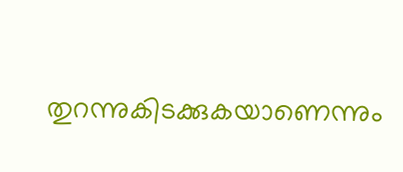തുറന്നുകിടക്കുകയാണെന്നും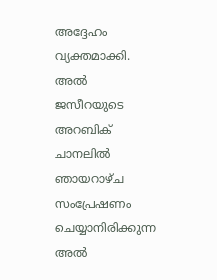അദ്ദേഹം വ്യക്തമാക്കി. അൽ ജസീറയുടെ അറബിക് ചാനലിൽ ഞായറാഴ്ച സംപ്രേഷണം ചെയ്യാനിരിക്കുന്ന അൽ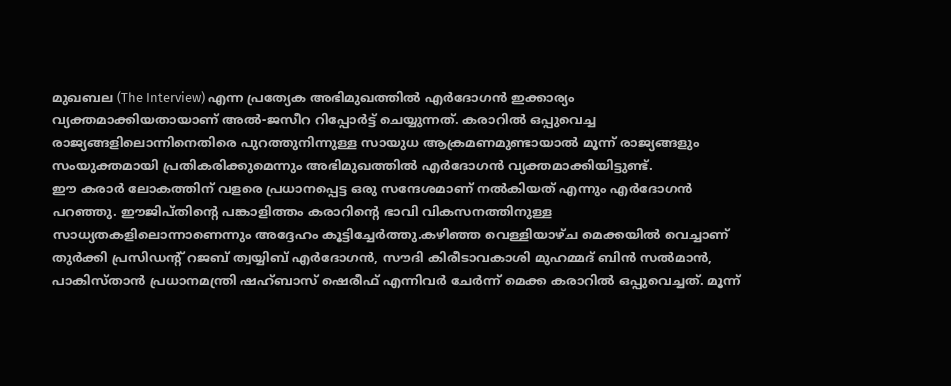മുഖബല (The Interview) എന്ന പ്രത്യേക അഭിമുഖത്തിൽ എർദോഗൻ ഇക്കാര്യം വ്യക്തമാക്കിയതായാണ് അൽ-ജസീറ റിപ്പോർട്ട് ചെയ്യുന്നത്. കരാറിൽ ഒപ്പുവെച്ച രാജ്യങ്ങളിലൊന്നിനെതിരെ പുറത്തുനിന്നുള്ള സായുധ ആക്രമണമുണ്ടായാൽ മൂന്ന് രാജ്യങ്ങളും സംയുക്തമായി പ്രതികരിക്കുമെന്നും അഭിമുഖത്തിൽ എർദോഗൻ വ്യക്തമാക്കിയിട്ടുണ്ട്.
ഈ കരാർ ലോകത്തിന് വളരെ പ്രധാനപ്പെട്ട ഒരു സന്ദേശമാണ് നൽകിയത് എന്നും എർദോഗൻ പറഞ്ഞു. ഈജിപ്തിന്റെ പങ്കാളിത്തം കരാറിന്റെ ഭാവി വികസനത്തിനുള്ള സാധ്യതകളിലൊന്നാണെന്നും അദ്ദേഹം കൂട്ടിച്ചേർത്തു.കഴിഞ്ഞ വെള്ളിയാഴ്ച മെക്കയിൽ വെച്ചാണ് തുർക്കി പ്രസിഡന്റ് റജബ് ത്വയ്യിബ് എർദോഗൻ, സൗദി കിരീടാവകാശി മുഹമ്മദ് ബിൻ സൽമാൻ, പാകിസ്താൻ പ്രധാനമന്ത്രി ഷഹ്ബാസ് ഷെരീഫ് എന്നിവർ ചേർന്ന് മെക്ക കരാറിൽ ഒപ്പുവെച്ചത്. മൂന്ന്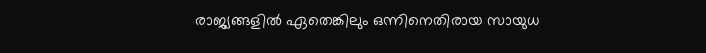രാജ്യങ്ങളിൽ ഏതെങ്കിലും ഒന്നിനെതിരായ സായുധ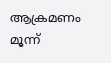ആക്രമണം മൂന്ന്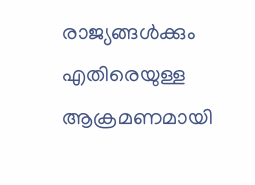രാജ്യങ്ങൾക്കും എതിരെയുള്ള ആക്രമണമായി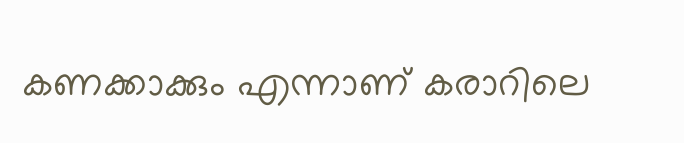കണക്കാക്കും എന്നാണ് കരാറിലെ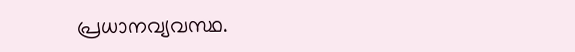പ്രധാനവ്യവസ്ഥ.